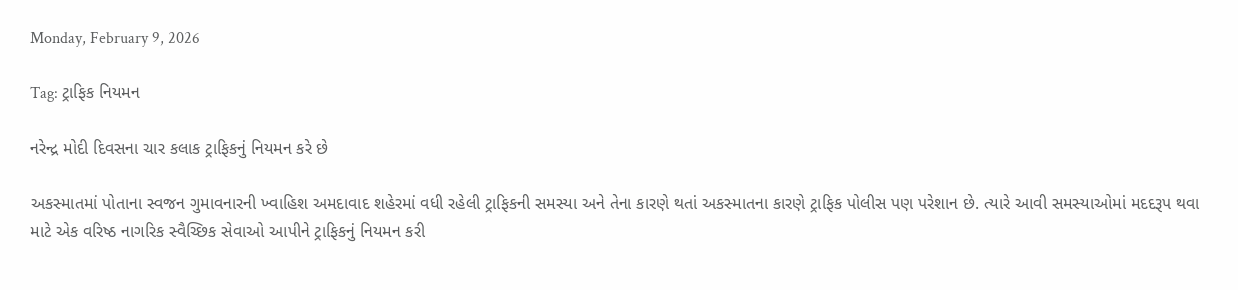Monday, February 9, 2026

Tag: ટ્રાફિક નિયમન

નરેન્દ્ર મોદી દિવસના ચાર કલાક ટ્રાફિકનું નિયમન કરે છે

અકસ્માતમાં પોતાના સ્વજન ગુમાવનારની ખ્વાહિશ અમદાવાદ શહેરમાં વધી રહેલી ટ્રાફિકની સમસ્યા અને તેના કારણે થતાં અકસ્માતના કારણે ટ્રાફિક પોલીસ પણ પરેશાન છે. ત્યારે આવી સમસ્યાઓમાં મદદરૂપ થવા માટે એક વરિષ્ઠ નાગરિક સ્વૈચ્છિક સેવાઓ આપીને ટ્રાફિકનું નિયમન કરી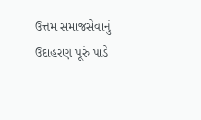ઉત્તમ સમાજસેવાનું ઉદાહરણ પૂરું પાડે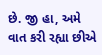છે. જી હા, અમે વાત કરી રહ્યા છીએ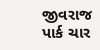જીવરાજ પાર્ક ચાર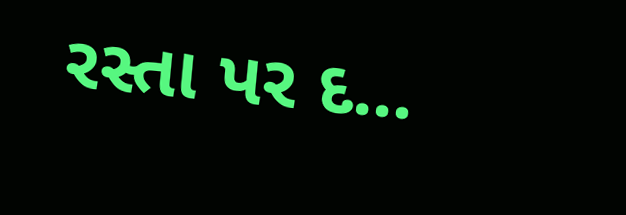રસ્તા પર દ...